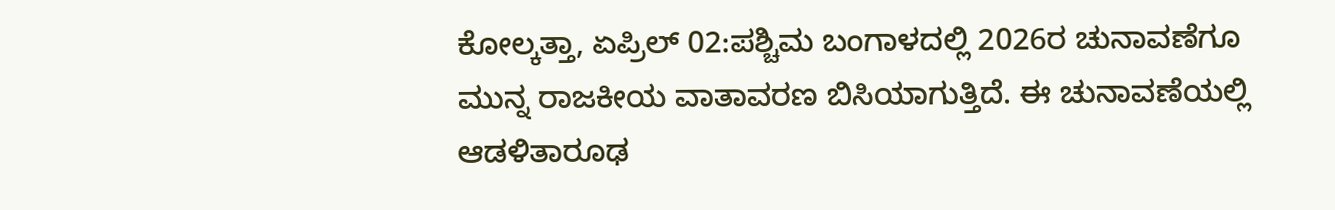ಕೋಲ್ಕತ್ತಾ, ಏಪ್ರಿಲ್ 02:ಪಶ್ಚಿಮ ಬಂಗಾಳದಲ್ಲಿ 2026ರ ಚುನಾವಣೆಗೂ ಮುನ್ನ ರಾಜಕೀಯ ವಾತಾವರಣ ಬಿಸಿಯಾಗುತ್ತಿದೆ. ಈ ಚುನಾವಣೆಯಲ್ಲಿ ಆಡಳಿತಾರೂಢ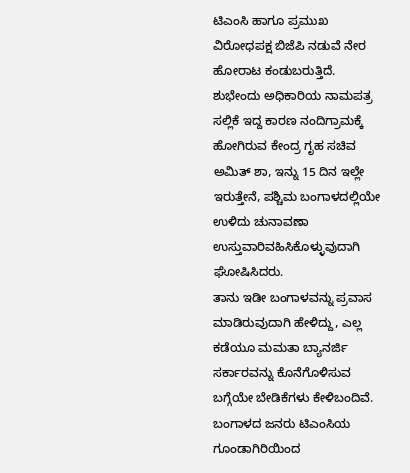ಟಿಎಂಸಿ ಹಾಗೂ ಪ್ರಮುಖ ವಿರೋಧಪಕ್ಷ ಬಿಜೆಪಿ ನಡುವೆ ನೇರ ಹೋರಾಟ ಕಂಡುಬರುತ್ತಿದೆ. ಶುಭೇಂದು ಅಧಿಕಾರಿಯ ನಾಮಪತ್ರ ಸಲ್ಲಿಕೆ ಇದ್ದ ಕಾರಣ ನಂದಿಗ್ರಾಮಕ್ಕೆ ಹೋಗಿರುವ ಕೇಂದ್ರ ಗೃಹ ಸಚಿವ ಅಮಿತ್ ಶಾ, ಇನ್ನು 15 ದಿನ ಇಲ್ಲೇ ಇರುತ್ತೇನೆ, ಪಶ್ಚಿಮ ಬಂಗಾಳದಲ್ಲಿಯೇ ಉಳಿದು ಚುನಾವಣಾ ಉಸ್ತುವಾರಿವಹಿಸಿಕೊಳ್ಳುವುದಾಗಿ ಘೋಷಿಸಿದರು.
ತಾನು ಇಡೀ ಬಂಗಾಳವನ್ನು ಪ್ರವಾಸ ಮಾಡಿರುವುದಾಗಿ ಹೇಳಿದ್ದು, ಎಲ್ಲ ಕಡೆಯೂ ಮಮತಾ ಬ್ಯಾನರ್ಜಿ ಸರ್ಕಾರವನ್ನು ಕೊನೆಗೊಳಿಸುವ ಬಗ್ಗೆಯೇ ಬೇಡಿಕೆಗಳು ಕೇಳಿಬಂದಿವೆ.
ಬಂಗಾಳದ ಜನರು ಟಿಎಂಸಿಯ ಗೂಂಡಾಗಿರಿಯಿಂದ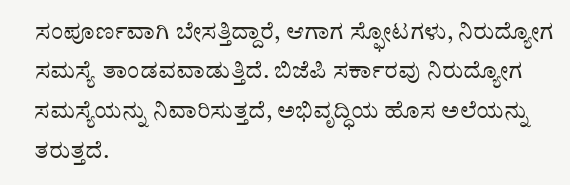ಸಂಪೂರ್ಣವಾಗಿ ಬೇಸತ್ತಿದ್ದಾರೆ, ಆಗಾಗ ಸ್ಫೋಟಗಳು, ನಿರುದ್ಯೋಗ ಸಮಸ್ಯೆ ತಾಂಡವವಾಡುತ್ತಿದೆ. ಬಿಜೆಪಿ ಸರ್ಕಾರವು ನಿರುದ್ಯೋಗ ಸಮಸ್ಯೆಯನ್ನು ನಿವಾರಿಸುತ್ತದೆ, ಅಭಿವೃದ್ಧಿಯ ಹೊಸ ಅಲೆಯನ್ನು ತರುತ್ತದೆ.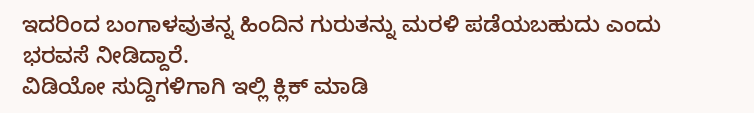ಇದರಿಂದ ಬಂಗಾಳವುತನ್ನ ಹಿಂದಿನ ಗುರುತನ್ನು ಮರಳಿ ಪಡೆಯಬಹುದು ಎಂದು ಭರವಸೆ ನೀಡಿದ್ದಾರೆ.
ವಿಡಿಯೋ ಸುದ್ದಿಗಳಿಗಾಗಿ ಇಲ್ಲಿ ಕ್ಲಿಕ್ ಮಾಡಿ